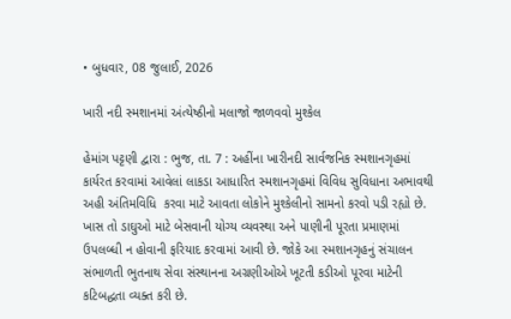• બુધવાર, 08 જુલાઈ, 2026

ખારી નદી સ્મશાનમાં અંત્યેષ્ઠીનો મલાજો જાળવવો મુશ્કેલ

હેમાંગ પટ્ટણી દ્વારા : ભુજ, તા. 7 : અહીંના ખારીનદી સાર્વજનિક સ્મશાનગૃહમાં કાર્યરત કરવામાં આવેલાં લાકડા આધારિત સ્મશાનગૃહમાં વિવિધ સુવિધાના અભાવથી અહી અંતિમવિધિ  કરવા માટે આવતા લોકોને મુશ્કેલીનો સામનો કરવો પડી રહ્યો છે. ખાસ તો ડાઘુઓ માટે બેસવાની યોગ્ય વ્યવસ્થા અને પાણીની પૂરતા પ્રમાણમાં ઉપલબ્ધી ન હોવાની ફરિયાદ કરવામાં આવી છે. જોકે આ સ્મશાનગૃહનું સંચાલન સંભાળતી ભુતનાથ સેવા સંસ્થાનના અગ્રણીઓએ ખૂટતી કડીઓ પૂરવા માટેની કટિબદ્ધતા વ્યક્ત કરી છે.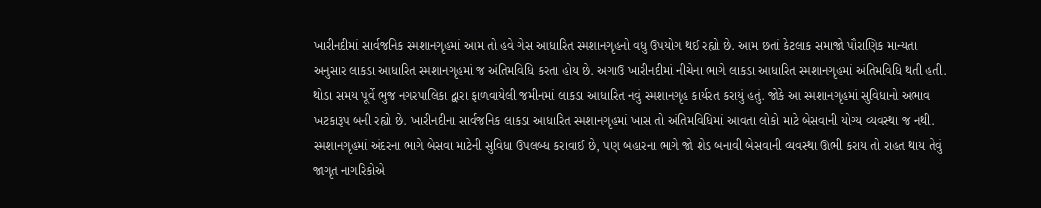ખારીનદીમાં સાર્વજનિક સ્મશાનગૃહમાં આમ તો હવે ગેસ આધારિત સ્મશાનગૃહનો વધુ ઉપયોગ થઈ રહ્યો છે. આમ છતાં કેટલાક સમાજો પૌરાણિક માન્યતા અનુસાર લાકડા આધારિત સ્મશાનગૃહમાં જ અંતિમવિધિ કરતા હોય છે. અગાઉ ખારીનદીમાં નીચેના ભાગે લાકડા આધારિત સ્મશાનગૃહમાં અંતિમવિધિ થતી હતી. થોડા સમય પૂર્વે ભુજ નગરપાલિકા દ્વારા ફાળવાયેલી જમીનમાં લાકડા આધારિત નવું સ્મશાનગૃહ કાર્યરત કરાયું હતું. જોકે આ સ્મશાનગૃહમાં સુવિધાનો અભાવ ખટકારૂપ બની રહ્યો છે. ખારીનદીના સાર્વજનિક લાકડા આધારિત સ્મશાનગૃહમાં ખાસ તો અંતિમવિધિમાં આવતા લોકો માટે બેસવાની યોગ્ય વ્યવસ્થા જ નથી. સ્મશાનગૃહમાં અંદરના ભાગે બેસવા માટેની સુવિધા ઉપલબ્ધ કરાવાઈ છે, પણ બહારના ભાગે જો શેડ બનાવી બેસવાની વ્યવસ્થા ઊભી કરાય તો રાહત થાય તેવું જાગૃત નાગરિકોએ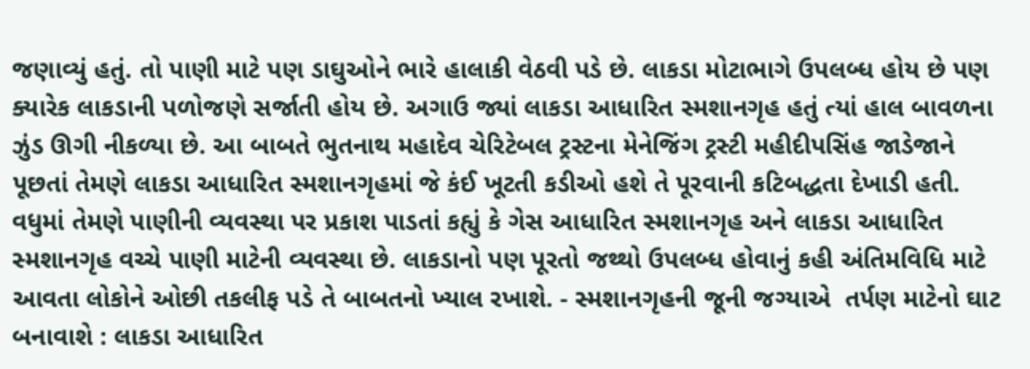જણાવ્યું હતું. તો પાણી માટે પણ ડાઘુઓને ભારે હાલાકી વેઠવી પડે છે. લાકડા મોટાભાગે ઉપલબ્ધ હોય છે પણ ક્યારેક લાકડાની પળોજણે સર્જાતી હોય છે. અગાઉ જ્યાં લાકડા આધારિત સ્મશાનગૃહ હતું ત્યાં હાલ બાવળના ઝુંડ ઊગી નીકળ્યા છે. આ બાબતે ભુતનાથ મહાદેવ ચેરિટેબલ ટ્રસ્ટના મેનેજિંગ ટ્રસ્ટી મહીદીપસિંહ જાડેજાને પૂછતાં તેમણે લાકડા આધારિત સ્મશાનગૃહમાં જે કંઈ ખૂટતી કડીઓ હશે તે પૂરવાની કટિબદ્ધતા દેખાડી હતી. વધુમાં તેમણે પાણીની વ્યવસ્થા પર પ્રકાશ પાડતાં કહ્યું કે ગેસ આધારિત સ્મશાનગૃહ અને લાકડા આધારિત સ્મશાનગૃહ વચ્ચે પાણી માટેની વ્યવસ્થા છે. લાકડાનો પણ પૂરતો જથ્થો ઉપલબ્ધ હોવાનું કહી અંતિમવિધિ માટે આવતા લોકોને ઓછી તકલીફ પડે તે બાબતનો ખ્યાલ રખાશે. - સ્મશાનગૃહની જૂની જગ્યાએ  તર્પણ માટેનો ઘાટ બનાવાશે : લાકડા આધારિત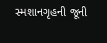સ્મશાનગૃહની જૂની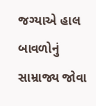જગ્યાએ હાલ બાવળોનું સામ્રાજ્ય જોવા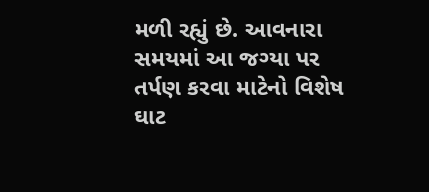મળી રહ્યું છે. આવનારા સમયમાં આ જગ્યા પર તર્પણ કરવા માટેનો વિશેષ ઘાટ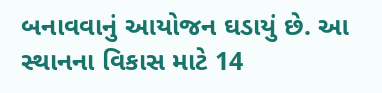બનાવવાનું આયોજન ઘડાયું છે. આ સ્થાનના વિકાસ માટે 14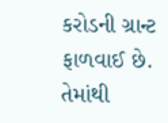કરોડની ગ્રાન્ટ ફાળવાઈ છે. તેમાંથી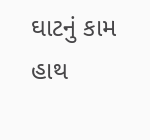ઘાટનું કામ હાથ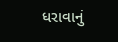ધરાવાનું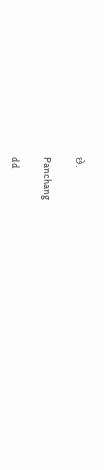છે.

Panchang

dd